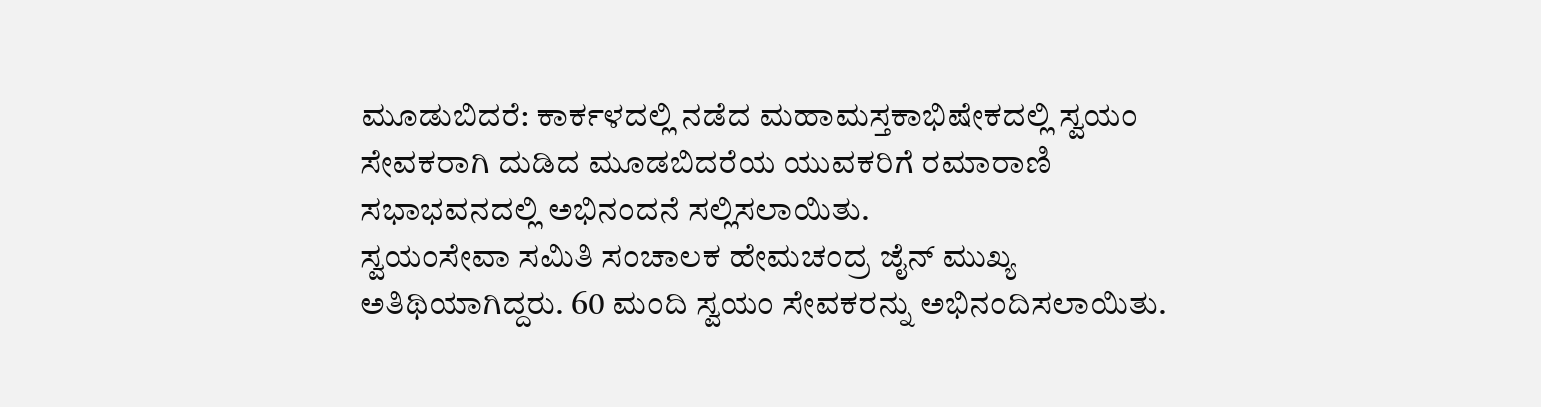ಮೂಡುಬಿದರೆ: ಕಾರ್ಕಳದಲ್ಲಿ ನಡೆದ ಮಹಾಮಸ್ತಕಾಭಿಷೇಕದಲ್ಲಿ ಸ್ವಯಂ ಸೇವಕರಾಗಿ ದುಡಿದ ಮೂಡಬಿದರೆಯ ಯುವಕರಿಗೆ ರಮಾರಾಣಿ ಸಭಾಭವನದಲ್ಲಿ ಅಭಿನಂದನೆ ಸಲ್ಲಿಸಲಾಯಿತು.
ಸ್ವಯಂಸೇವಾ ಸಮಿತಿ ಸಂಚಾಲಕ ಹೇಮಚಂದ್ರ ಜೈನ್ ಮುಖ್ಯ ಅತಿಥಿಯಾಗಿದ್ದರು. 60 ಮಂದಿ ಸ್ವಯಂ ಸೇವಕರನ್ನು ಅಭಿನಂದಿಸಲಾಯಿತು.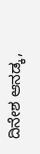ದಿನೇಶ ಆನಡ್ಕ,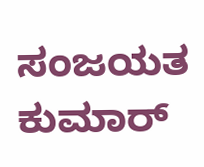ಸಂಜಯತ ಕುಮಾರ್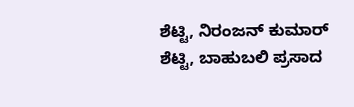ಶೆಟ್ಟಿ, ನಿರಂಜನ್ ಕುಮಾರ್ ಶೆಟ್ಟಿ, ಬಾಹುಬಲಿ ಪ್ರಸಾದ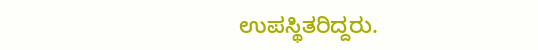ಉಪಸ್ಥಿತರಿದ್ದರು.